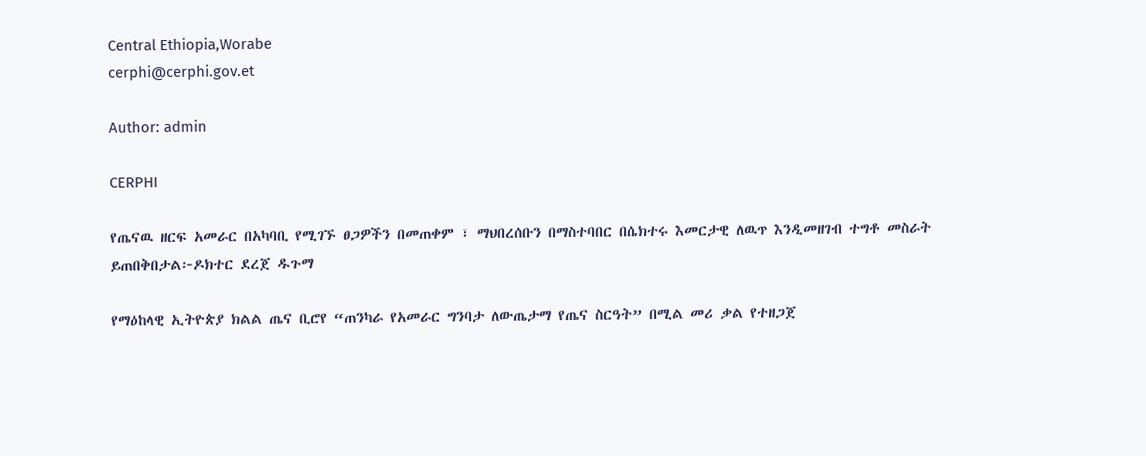Central Ethiopia,Worabe
cerphi@cerphi.gov.et

Author: admin

CERPHI

የጤናዉ ዘርፍ አመራር በአካባቢ የሚገኙ ፀጋዎችን በመጠቀም ፣ ማህበረሰቡን በማስተባበር በሴክተሩ እመርታዊ ለዉጥ እንዲመዘገብ ተግቶ መስራት ይጠበቅበታል፦ዶክተር ደረጀ ዱጉማ

የማዕከላዊ ኢትዮጵያ ክልል ጤና ቢሮየ “ጠንካራ የአመራር ግንባታ ለውጤታማ የጤና ስርዓት” በሚል መሪ ቃል የተዘጋጀ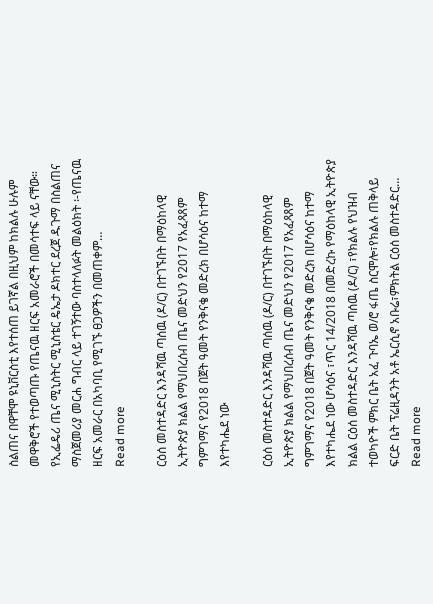ስልጠና በዋቸሞ ዩኒቨርስቲ እየተሰጠ ይገኛል በዚህም ከክልሉ ሁሉም መዋቅሮች የተወጣጡ የጤናዉ ዘርፍ አመራሮች በመሳተፍ ላይ ናቸው።  የኢፌዴሪ ጤና ሚኒስትር ሚኒስቴር ዴኤታ ዶክተር ደረጀ ዱጉማ በስልጠና ማስጀመሪያ መርሐ ግብር ላይ ተገኝተው ባስተላለፉት መልዕክት ፡-የጤናዉ ዘርፍ አመራር በአካባቢ የሚገኙ ፀጋዎችን በመጠቀም…
Read more

ርዕሰ መስተዳድር እንዳሻዉ ጣሰዉ (ዶ/ር) በተገኙበት በማዕከላዊ ኢትዮጵያ ክልል የማህበረሰብ ጤና መድህን የ2017 የአፈጻጸም ግምገማና የ2018 በጀት ዓመት የንቅናቄ መድረክ በሆሳዕና ከተማ እየተካሔደ ነው

ርዕሰ መስተዳድር እንዳሻዉ ጣሰዉ (ዶ/ር) በተገኙበት በማዕከላዊ ኢትዮጵያ ክልል የማህበረሰብ ጤና መድህን የ2017 የአፈጻጸም ግምገማና የ2018 በጀት ዓመት የንቅናቄ መድረክ በሆሳዕና ከተማ እየተካሔደ ነው ሆሳዕና ፣ጥር 14/2018 በመድረኩ የማዕከላዊ ኢትዮጵያ ክልል ርዕሰ መስተዳድር እንዳሻዉ ጣሰዉ (ዶ/ር) ፣የክልሉ የህዝብ ተወካዮች ምክር ቤት አፈ ጉባኤ ወ/ሮ ፋጤ ስርሞሎ፣የክልሉ ጠቅላይ ፍርድ ቤት ፕሬዚዳንት አቶ ኤርሲኖ አቡሬ፣ምክትል ርዕሰ መስተዳድር…
Read more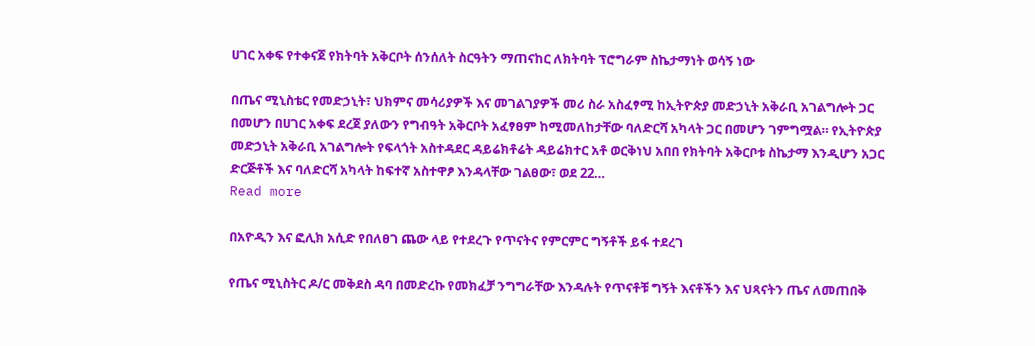ሀገር አቀፍ የተቀናጀ የክትባት አቅርቦት ሰንሰለት ስርዓትን ማጠናከር ለክትባት ፕሮግራም ስኬታማነት ወሳኝ ነው

በጤና ሚኒስቴር የመድኃኒት፣ ህክምና መሳሪያዎች እና መገልገያዎች መሪ ስራ አስፈፃሚ ከኢትዮጵያ መድኃኒት አቅራቢ አገልግሎት ጋር በመሆን በሀገር አቀፍ ደረጀ ያለውን የግብዓት አቅርቦት አፈፃፀም ከሚመለከታቸው ባለድርሻ አካላት ጋር በመሆን ገምግሟል። የኢትዮጵያ መድኃኒት አቅራቢ አገልግሎት የፍላጎት አስተዳደር ዳይሬክቶሬት ዳይሬክተር አቶ ወርቅነህ አበበ የክትባት አቅርቦቱ ስኬታማ እንዲሆን አጋር ድርጅቶች እና ባለድርሻ አካላት ከፍተኛ አስተዋፆ እንዳላቸው ገልፀው፣ ወደ 22…
Read more

በአዮዲን እና ፎሊክ አሲድ የበለፀገ ጨው ላይ የተደረጉ የጥናትና የምርምር ግኝቶች ይፋ ተደረገ

የጤና ሚኒስትር ዶ/ር መቅደስ ዳባ በመድረኩ የመክፈቻ ንግግራቸው እንዳሉት የጥናቶቹ ግኝት እናቶችን እና ህጻናትን ጤና ለመጠበቅ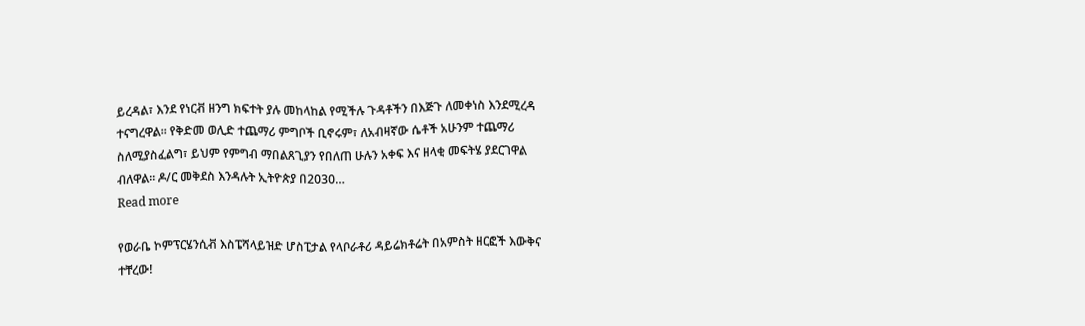ይረዳል፣ እንደ የነርቭ ዘንግ ክፍተት ያሉ መከላከል የሚችሉ ጉዳቶችን በእጅጉ ለመቀነስ እንደሚረዳ ተናግረዋል። የቅድመ ወሊድ ተጨማሪ ምግቦች ቢኖሩም፣ ለአብዛኛው ሴቶች አሁንም ተጨማሪ ስለሚያስፈልግ፣ ይህም የምግብ ማበልጸጊያን የበለጠ ሁሉን አቀፍ እና ዘላቂ መፍትሄ ያደርገዋል ብለዋል። ዶ/ር መቅደስ እንዳሉት ኢትዮጵያ በ2030…
Read more

የወራቤ ኮምፕርሄንሲቭ እስፔሻላይዝድ ሆስፒታል የላቦራቶሪ ዳይሬክቶሬት በአምስት ዘርፎች እውቅና ተቸረው!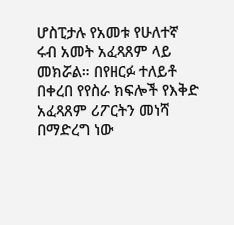ሆስፒታሉ የአመቱ የሁለተኛ ሩብ አመት አፈጻጸም ላይ መክሯል። በየዘርፉ ተለይቶ በቀረበ የየስራ ክፍሎች የእቅድ አፈጻጸም ሪፖርትን መነሻ በማድረግ ነው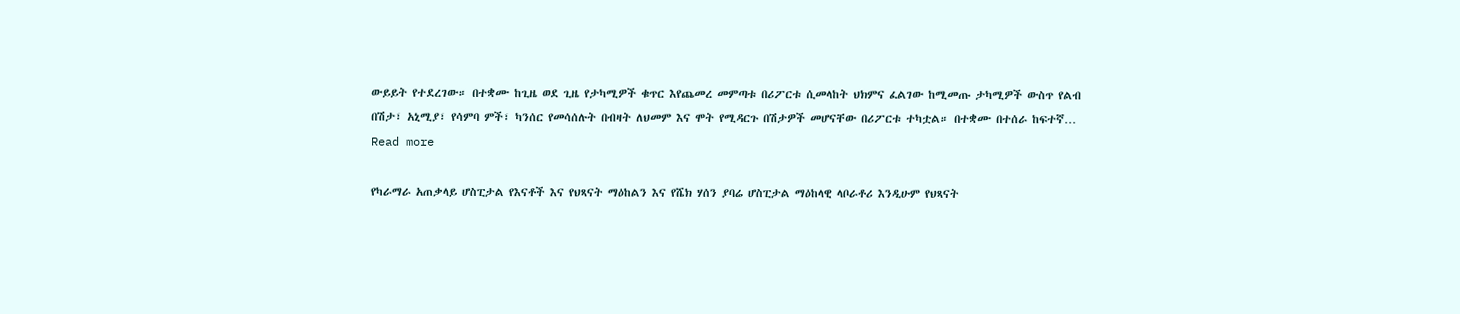ውይይት የተደረገው። በተቋሙ ከጊዜ ወደ ጊዜ የታካሚዎች ቁጥር እየጨመረ መምጣቱ በሪፖርቱ ሲመላከት ህክምና ፈልገው ከሚመጡ ታካሚዎች ውስጥ የልብ በሽታ፣ አኒሚያ፣ የሳምባ ምች፣ ካንሰር የመሳሰሉት በብዛት ለህመም እና ሞት የሚዳርጉ በሽታዎች መሆናቸው በሪፖርቱ ተካቷል። በተቋሙ በተሰራ ከፍተኛ…
Read more

የካራማራ አጠቃላይ ሆስፒታል የእናቶች እና የህጻናት ማዕከልን እና የሼክ ሃሰን ያባሬ ሆስፒታል ማዕከላዊ ላቦራቶሪ እንዲሁም የህጻናት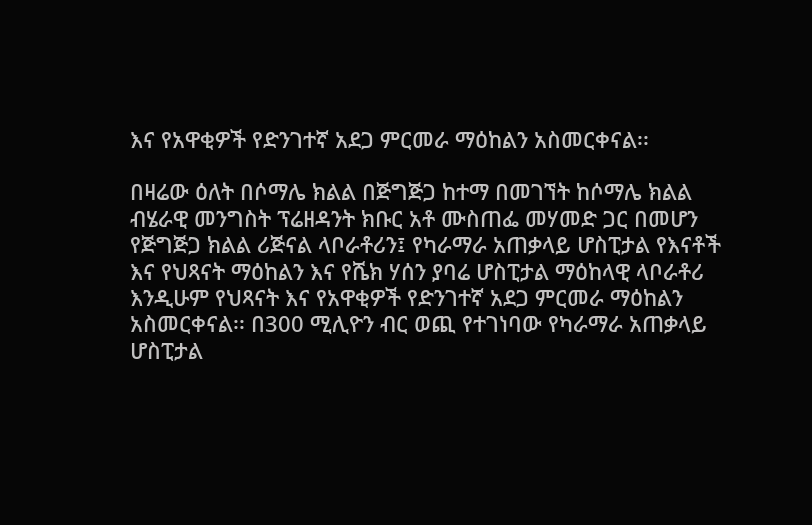እና የአዋቂዎች የድንገተኛ አደጋ ምርመራ ማዕከልን አስመርቀናል፡፡

በዛሬው ዕለት በሶማሌ ክልል በጅግጅጋ ከተማ በመገኘት ከሶማሌ ክልል ብሄራዊ መንግስት ፕሬዘዳንት ክቡር አቶ ሙስጠፌ መሃመድ ጋር በመሆን የጅግጅጋ ክልል ሪጅናል ላቦራቶሪን፤ የካራማራ አጠቃላይ ሆስፒታል የእናቶች እና የህጻናት ማዕከልን እና የሼክ ሃሰን ያባሬ ሆስፒታል ማዕከላዊ ላቦራቶሪ እንዲሁም የህጻናት እና የአዋቂዎች የድንገተኛ አደጋ ምርመራ ማዕከልን አስመርቀናል፡፡ በ300 ሚሊዮን ብር ወጪ የተገነባው የካራማራ አጠቃላይ ሆስፒታል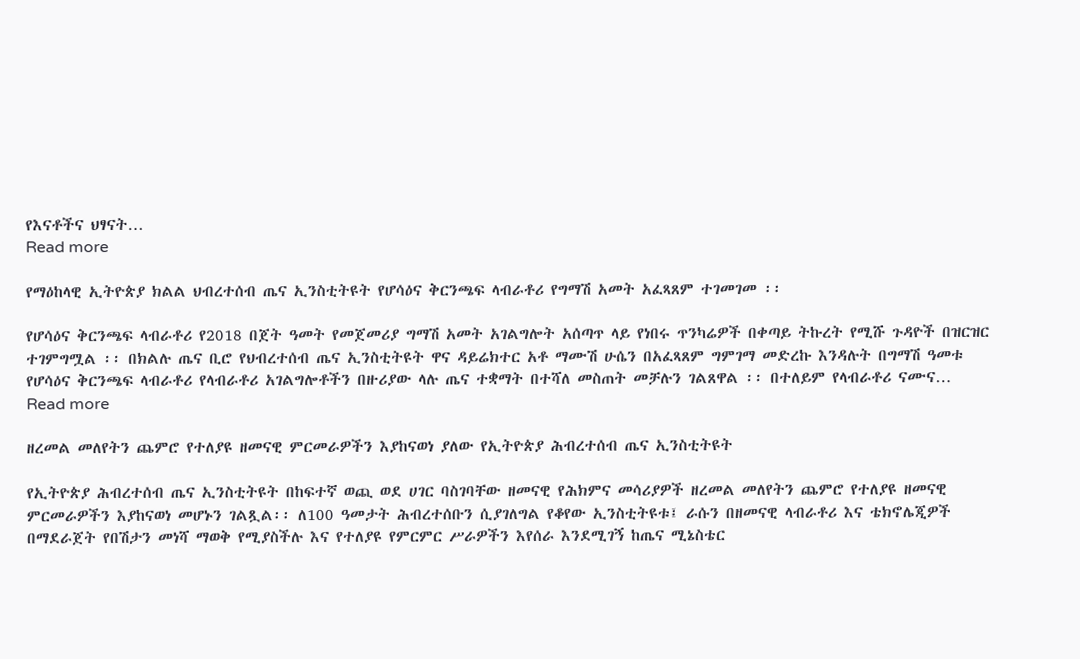የእናቶችና ህፃናት…
Read more

የማዕከላዊ ኢትዮጵያ ክልል ህብረተሰብ ጤና ኢንስቲትዩት የሆሳዕና ቅርንጫፍ ላብራቶሪ የግማሽ አመት አፈጻጸም ተገመገመ ፡፡

የሆሳዕና ቅርንጫፍ ላብራቶሪ የ2018 በጀት ዓመት የመጀመሪያ ግማሽ አመት አገልግሎት አሰጣጥ ላይ የነበሩ ጥንካሬዎች በቀጣይ ትኩረት የሚሹ ጉዳዮች በዝርዝር ተገምግሟል ፡፡ በክልሉ ጤና ቢሮ የህብረተሰብ ጤና ኢንስቲትዩት ዋና ዳይሬክተር አቶ ማሙሽ ሁሴን በአፈጻጸም ግምገማ መድረኩ እንዳሉት በግማሽ ዓመቱ የሆሳዕና ቅርንጫፍ ላብራቶሪ የላብራቶሪ አገልግሎቶችን በዙሪያው ላሉ ጤና ተቋማት በተሻለ መስጠት መቻሉን ገልጸዋል ፡፡ በተለይም የላብራቶሪ ናሙና…
Read more

ዘረመል መለየትን ጨምሮ የተለያዩ ዘመናዊ ምርመራዎችን እያከናወነ ያለው የኢትዮጵያ ሕብረተሰብ ጤና ኢንስቲትዩት

የኢትዮጵያ ሕብረተሰብ ጤና ኢንስቲትዩት በከፍተኛ ወጪ ወደ ሀገር ባስገባቸው ዘመናዊ የሕክምና መሳሪያዎች ዘረመል መለየትን ጨምሮ የተለያዩ ዘመናዊ ምርመራዎችን እያከናወነ መሆኑን ገልጿል፡፡ ለ100 ዓመታት ሕብረተሰቡን ሲያገለግል የቆየው ኢንስቲትዩቱ፤ ራሱን በዘመናዊ ላብራቶሪ እና ቴክኖሌጂዎች በማደራጀት የበሽታን መነሻ ማወቅ የሚያስችሉ እና የተለያዩ የምርምር ሥራዎችን እየሰራ እንደሚገኝ ከጤና ሚኔስቴር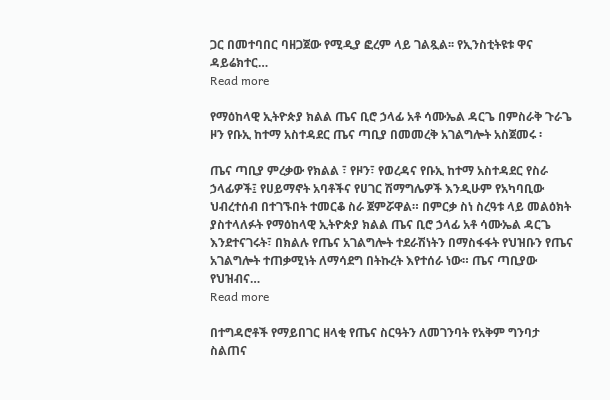ጋር በመተባበር ባዘጋጀው የሚዲያ ፎረም ላይ ገልጿል፡፡ የኢንስቲትዩቱ ዋና ዳይሬክተር…
Read more

የማዕከላዊ ኢትዮጵያ ክልል ጤና ቢሮ ኃላፊ አቶ ሳሙኤል ዳርጌ በምስራቅ ጉራጌ ዞን የቡኢ ከተማ አስተዳደር ጤና ጣቢያ በመመረቅ አገልግሎት አስጀመሩ ፡

ጤና ጣቢያ ምረቃው የክልል ፣ የዞን፣ የወረዳና የቡኢ ከተማ አስተዳደር የስራ ኃላፊዎች፤ የሀይማኖት አባቶችና የሀገር ሽማግሌዎች እንዲሁም የአካባቢው ህብረተሰብ በተገኙበት ተመርቆ ስራ ጀምሯዋል። በምርቃ ስነ ስረዓቱ ላይ መልዕክት ያስተላለፉት የማዕከላዊ ኢትዮጵያ ክልል ጤና ቢሮ ኃላፊ አቶ ሳሙኤል ዳርጌ እንደተናገሩት፣ በክልሉ የጤና አገልግሎት ተደራሽነትን በማስፋፋት የህዝቡን የጤና አገልግሎት ተጠቃሚነት ለማሳደግ በትኩረት እየተሰራ ነው። ጤና ጣቢያው የህዝብና…
Read more

በተግዳሮቶች የማይበገር ዘላቂ የጤና ስርዓትን ለመገንባት የአቅም ግንባታ ስልጠና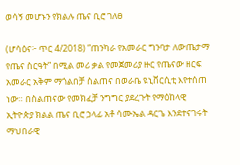ወሳኝ መሆኑን የክልሉ ጤና ቢሮ ገለፀ

(ሆሳዕና፦ ጥር 4/2018) ”ጠንካራ የአመራር ግንባታ ለውጤታማ የጤና ስርዓት” በሚል መሪ ቃል የመጀመሪያ ዙር የጤናው ዘርፍ አመራር አቅም ማጎልበቻ ስልጠና በወራቤ ዩኒቨርሲቲ እየተሰጠ ነው። በስልጠናው የመክፈቻ ንግግር ያደረጉት የማዕከላዊ ኢትዮጵያ ክልል ጤና ቢሮ ኃላፊ አቶ ሳሙኤል ዳርጌ እንደተናገሩት ማህበራዊ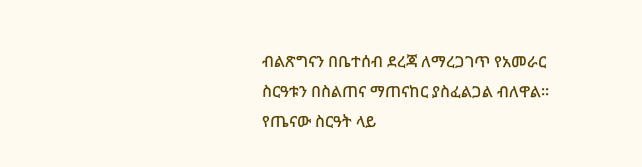ብልጽግናን በቤተሰብ ደረጃ ለማረጋገጥ የአመራር ስርዓቱን በስልጠና ማጠናከር ያስፈልጋል ብለዋል። የጤናው ስርዓት ላይ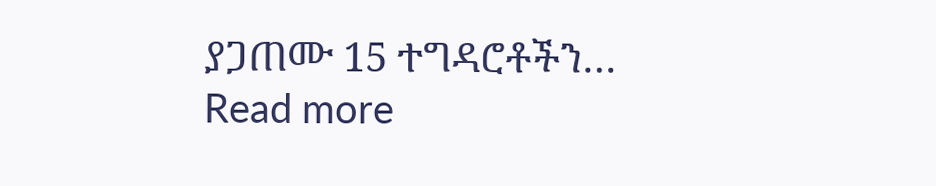ያጋጠሙ 15 ተግዳሮቶችን…
Read more